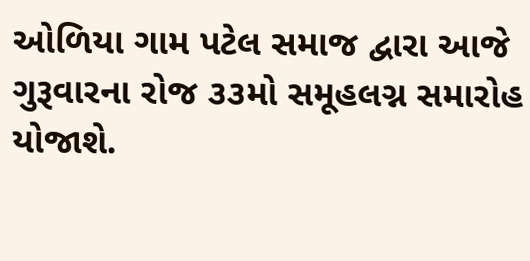ઓળિયા ગામ પટેલ સમાજ દ્વારા આજે ગુરૂવારના રોજ ૩૩મો સમૂહલગ્ન સમારોહ યોજાશે.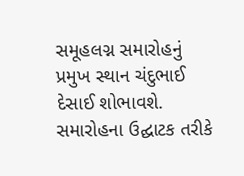સમૂહલગ્ન સમારોહનું પ્રમુખ સ્થાન ચંદુભાઈ દેસાઈ શોભાવશે. સમારોહના ઉદ્ઘાટક તરીકે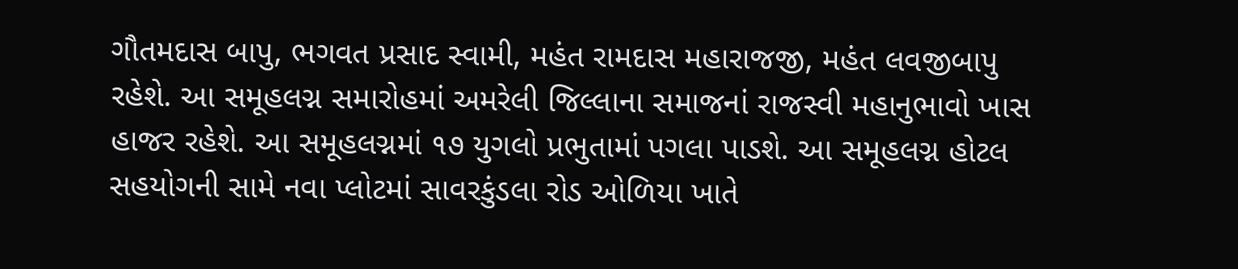ગૌતમદાસ બાપુ, ભગવત પ્રસાદ સ્વામી, મહંત રામદાસ મહારાજજી, મહંત લવજીબાપુ રહેશે. આ સમૂહલગ્ન સમારોહમાં અમરેલી જિલ્લાના સમાજનાં રાજસ્વી મહાનુભાવો ખાસ હાજર રહેશે. આ સમૂહલગ્નમાં ૧૭ યુગલો પ્રભુતામાં પગલા પાડશે. આ સમૂહલગ્ન હોટલ સહયોગની સામે નવા પ્લોટમાં સાવરકુંડલા રોડ ઓળિયા ખાતે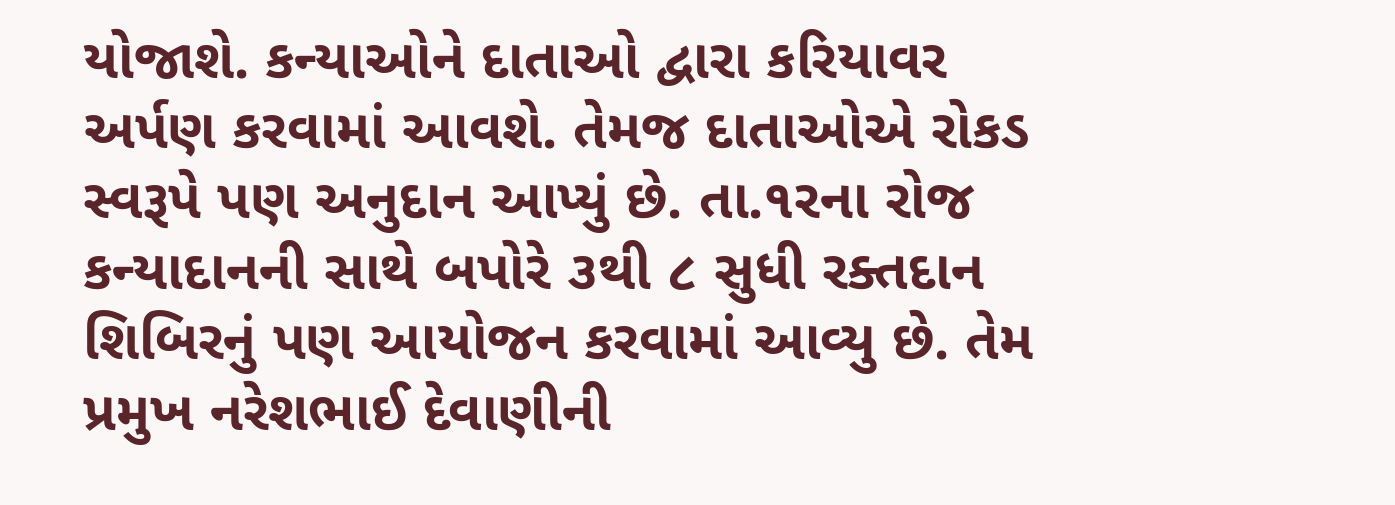યોજાશે. કન્યાઓને દાતાઓ દ્વારા કરિયાવર અર્પણ કરવામાં આવશે. તેમજ દાતાઓએ રોકડ સ્વરૂપે પણ અનુદાન આપ્યું છે. તા.૧રના રોજ કન્યાદાનની સાથે બપોરે ૩થી ૮ સુધી રક્તદાન શિબિરનું પણ આયોજન કરવામાં આવ્યુ છે. તેમ પ્રમુખ નરેશભાઈ દેવાણીની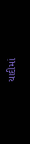યાદીમાં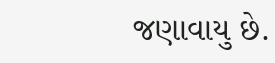જણાવાયુ છે.